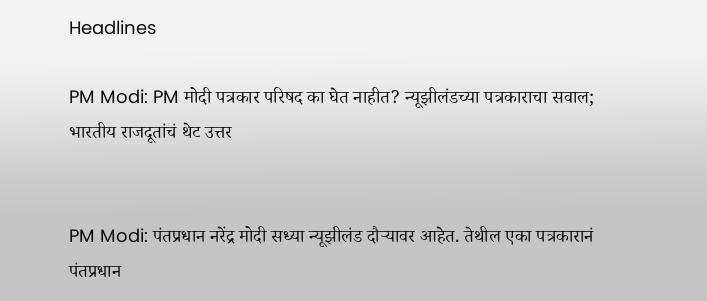Headlines

PM Modi: PM मोदी पत्रकार परिषद का घेत नाहीत? न्यूझीलंडच्या पत्रकाराचा सवाल; भारतीय राजदूतांचं थेट उत्तर


PM Modi: पंतप्रधान नरेंद्र मोदी सध्या न्यूझीलंड दौऱ्यावर आहेत. तेथील एका पत्रकारानं पंतप्रधान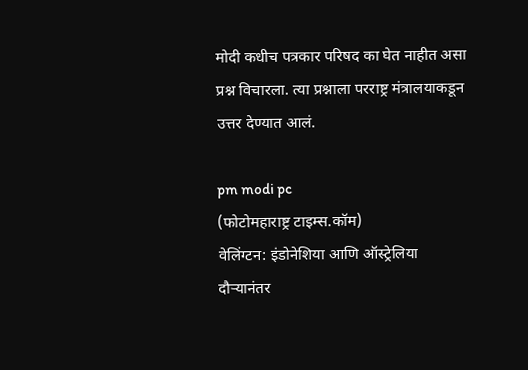मोदी कधीच पत्रकार परिषद का घेत नाहीत असा प्रश्न विचारला. त्या प्रश्नाला परराष्ट्र मंत्रालयाकडून उत्तर देण्यात आलं.

pm modi pc
(फोटोमहाराष्ट्र टाइम्स.कॉम)
वेलिंग्टन: इंडोनेशिया आणि ऑस्ट्रेलिया दौऱ्यानंतर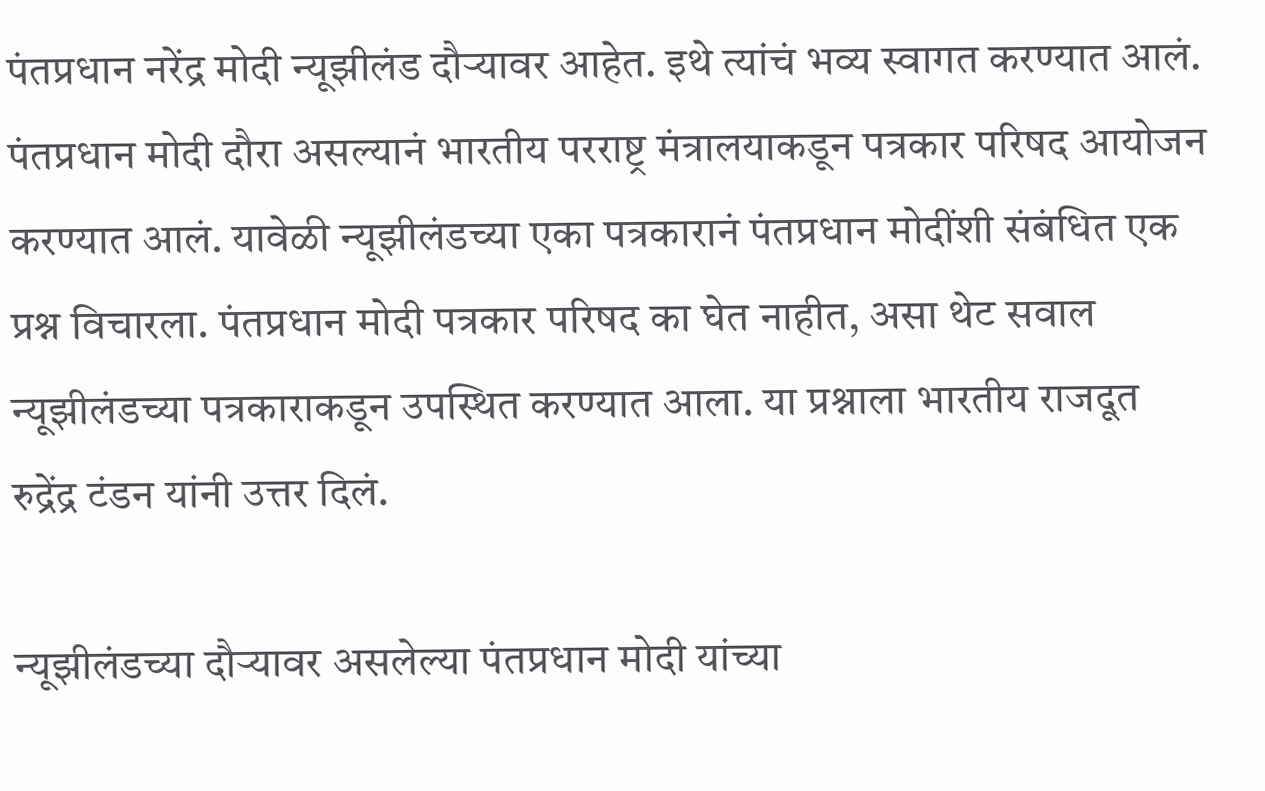पंतप्रधान नरेंद्र मोदी न्यूझीलंड दौऱ्यावर आहेत. इथे त्यांचं भव्य स्वागत करण्यात आलं. पंतप्रधान मोदी दौरा असल्यानं भारतीय परराष्ट्र मंत्रालयाकडून पत्रकार परिषद आयोजन करण्यात आलं. यावेळी न्यूझीलंडच्या एका पत्रकारानं पंतप्रधान मोदींशी संबंधित एक प्रश्न विचारला. पंतप्रधान मोदी पत्रकार परिषद का घेत नाहीत, असा थेट सवाल न्यूझीलंडच्या पत्रकाराकडून उपस्थित करण्यात आला. या प्रश्नाला भारतीय राजदूत रुद्रेंद्र टंडन यांनी उत्तर दिलं.

न्यूझीलंडच्या दौऱ्यावर असलेल्या पंतप्रधान मोदी यांच्या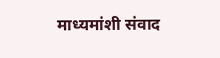माध्यमांशी संवाद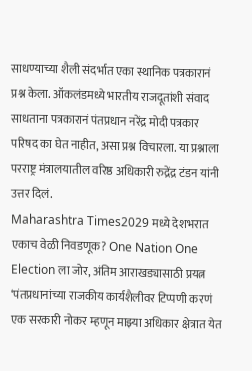साधण्याच्या शैली संदर्भात एका स्थानिक पत्रकारानं प्रश्न केला. ऑकलंडमध्ये भारतीय राजदूतांशी संवाद साधताना पत्रकारानं पंतप्रधान नरेंद्र मोदी पत्रकार परिषद का घेत नाहीत, असा प्रश्न विचारला. या प्रश्नाला परराष्ट्र मंत्रालयातील वरिष्ठ अधिकारी रुद्रेंद्र टंडन यांनी उत्तर दिलं.
Maharashtra Times2029 मध्ये देशभरात एकाच वेळी निवडणूक? One Nation One Election ला जोर, अंतिम आराखड्यासाठी प्रयत्न
‘पंतप्रधानांच्या राजकीय कार्यशैलीवर टिप्पणी करणं एक सरकारी नोकर म्हणून माझ्या अधिकार क्षेत्रात येत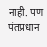नाही. पण पंतप्रधान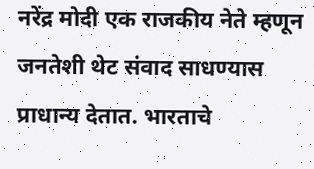नरेंद्र मोदी एक राजकीय नेते म्हणून जनतेशी थेट संवाद साधण्यास प्राधान्य देतात. भारताचे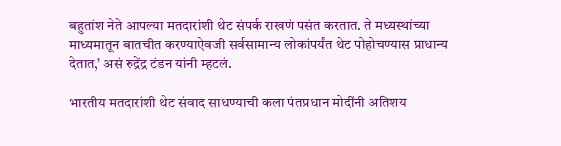बहुतांश नेते आपल्या मतदारांशी थेट संपर्क राखणं पसंत करतात. ते मध्यस्थांच्या माध्यमातून बातचीत करण्याऐवजी सर्वसामान्य लोकांपर्यंत थेट पोहोचण्यास प्राधान्य देतात,’ असं रुद्रेंद्र टंडन यांनी म्हटलं.

भारतीय मतदारांशी थेट संवाद साधण्याची कला पंतप्रधान मोदींनी अतिशय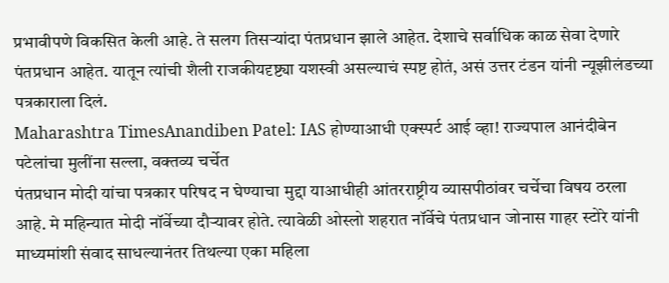प्रभावीपणे विकसित केली आहे. ते सलग तिसऱ्यांदा पंतप्रधान झाले आहेत. देशाचे सर्वाधिक काळ सेवा देणारे पंतप्रधान आहेत. यातून त्यांची शैली राजकीयदृष्ट्या यशस्वी असल्याचं स्पष्ट होतं, असं उत्तर टंडन यांनी न्यूझीलंडच्या पत्रकाराला दिलं.
Maharashtra TimesAnandiben Patel: IAS होण्याआधी एक्स्पर्ट आई व्हा! राज्यपाल आनंदीबेन पटेलांचा मुलींना सल्ला, वक्तव्य चर्चेत
पंतप्रधान मोदी यांचा पत्रकार परिषद न घेण्याचा मुद्दा याआधीही आंतरराष्ट्रीय व्यासपीठांवर चर्चेचा विषय ठरला आहे. मे महिन्यात मोदी नॉर्वेच्या दौऱ्यावर होते. त्यावेळी ओस्लो शहरात नॉर्वेचे पंतप्रधान जोनास गाहर स्टोरे यांनी माध्यमांशी संवाद साधल्यानंतर तिथल्या एका महिला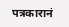पत्रकारानं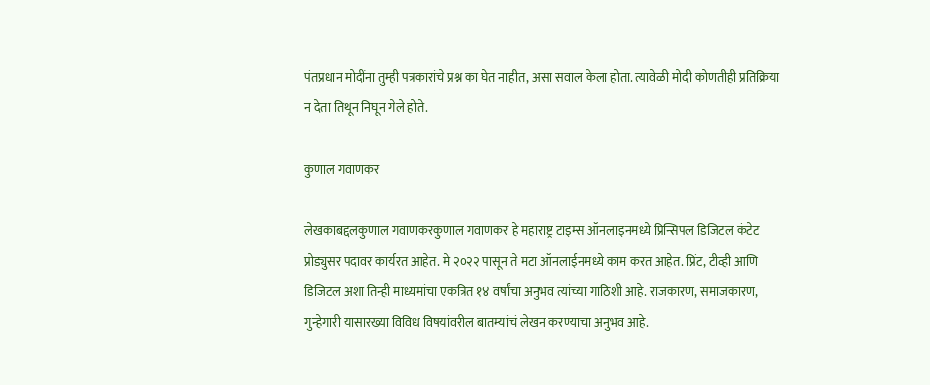पंतप्रधान मोदींना तुम्ही पत्रकारांचे प्रश्न का घेत नाहीत, असा सवाल केला होता. त्यावेळी मोदी कोणतीही प्रतिक्रिया न देता तिथून निघून गेले होते.

कुणाल गवाणकर

लेखकाबद्दलकुणाल गवाणकरकुणाल गवाणकर हे महाराष्ट्र टाइम्स ऑनलाइनमध्ये प्रिन्सिपल डिजिटल कंटेट प्रोड्युसर पदावर कार्यरत आहेत. मे २०२२ पासून ते मटा ऑनलाईनमध्ये काम करत आहेत. प्रिंट, टीव्ही आणि डिजिटल अशा तिन्ही माध्यमांचा एकत्रित १४ वर्षांचा अनुभव त्यांच्या गाठिशी आहे. राजकारण, समाजकारण, गुन्हेगारी यासारख्या विविध विषयांवरील बातम्यांचं लेखन करण्याचा अनुभव आहे.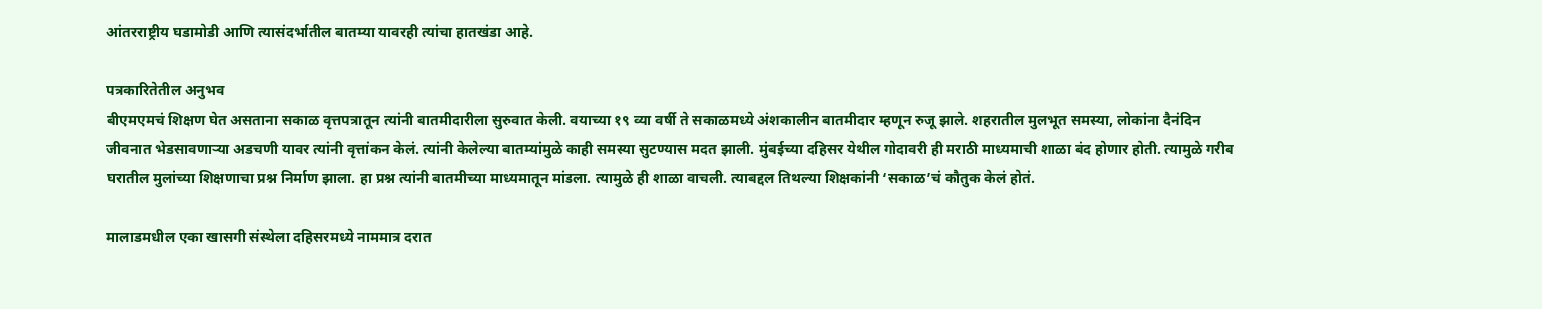आंतरराष्ट्रीय घडामोडी आणि त्यासंदर्भातील बातम्या यावरही त्यांचा हातखंडा आहे.

पत्रकारितेतील अनुभव
बीएमएमचं शिक्षण घेत असताना सकाळ वृत्तपत्रातून त्यांनी बातमीदारीला सुरुवात केली. वयाच्या १९ व्या वर्षी ते सकाळमध्ये अंशकालीन बातमीदार म्हणून रुजू झाले. शहरातील मुलभूत समस्या, लोकांना दैनंदिन जीवनात भेडसावणाऱ्या अडचणी यावर त्यांनी वृत्तांकन केलं. त्यांनी केलेल्या बातम्यांमुळे काही समस्या सुटण्यास मदत झाली. मुंबईच्या दहिसर येथील गोदावरी ही मराठी माध्यमाची शाळा बंद होणार होती. त्यामुळे गरीब घरातील मुलांच्या शिक्षणाचा प्रश्न निर्माण झाला. हा प्रश्न त्यांनी बातमीच्या माध्यमातून मांडला. त्यामुळे ही शाळा वाचली. त्याबद्दल तिथल्या शिक्षकांनी ‘सकाळ’चं कौतुक केलं होतं.

मालाडमधील एका खासगी संस्थेला दहिसरमध्ये नाममात्र दरात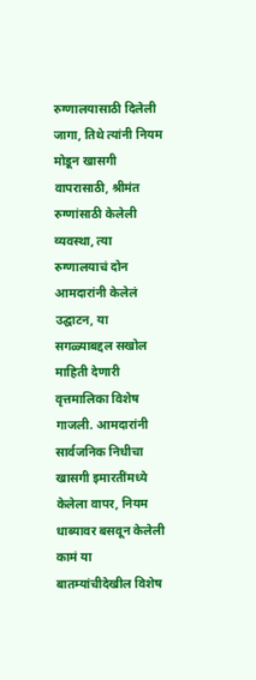रुग्णालयासाठी दिलेली जागा, तिथे त्यांनी नियम मोडून खासगी वापरासाठी, श्रीमंत रुग्णांसाठी केलेली व्यवस्था, त्या रुग्णालयाचं दोन आमदारांनी केलेलं उद्घाटन, या सगळ्याबद्दल सखोल माहिती देणारी वृत्तमालिका विशेष गाजली. आमदारांनी सार्वजनिक निधीचा खासगी इमारतींमध्ये केलेला वापर, नियम धाब्यावर बसवून केलेली कामं या बातम्यांचीदेखील विशेष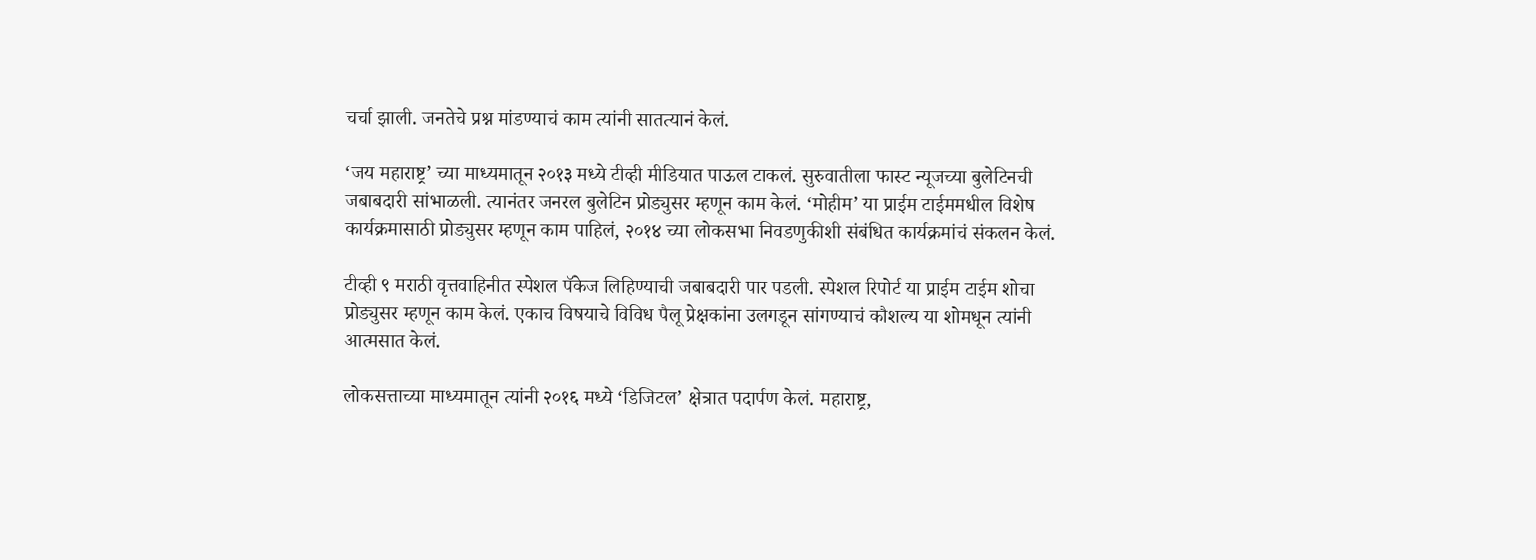चर्चा झाली. जनतेचे प्रश्न मांडण्याचं काम त्यांनी सातत्यानं केलं.

‘जय महाराष्ट्र’ च्या माध्यमातून २०१३ मध्ये टीव्ही मीडियात पाऊल टाकलं. सुरुवातीला फास्ट न्यूजच्या बुलेटिनची जबाबदारी सांभाळली. त्यानंतर जनरल बुलेटिन प्रोड्युसर म्हणून काम केलं. ‘मोहीम’ या प्राईम टाईममधील विशेष कार्यक्रमासाठी प्रोड्युसर म्हणून काम पाहिलं, २०१४ च्या लोकसभा निवडणुकीशी संबंधित कार्यक्रमांचं संकलन केलं.

टीव्ही ९ मराठी वृत्तवाहिनीत स्पेशल पॅकेज लिहिण्याची जबाबदारी पार पडली. स्पेशल रिपोर्ट या प्राईम टाईम शोचा प्रोड्युसर म्हणून काम केलं. एकाच विषयाचे विविध पैलू प्रेक्षकांना उलगडून सांगण्याचं कौशल्य या शोमधून त्यांनी आत्मसात केलं.

लोकसत्ताच्या माध्यमातून त्यांनी २०१६ मध्ये ‘डिजिटल’ क्षेत्रात पदार्पण केलं. महाराष्ट्र,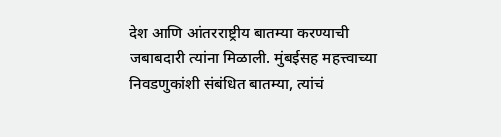देश आणि आंतरराष्ट्रीय बातम्या करण्याची जबाबदारी त्यांना मिळाली. मुंबईसह महत्त्वाच्या निवडणुकांशी संबंधित बातम्या, त्यांचं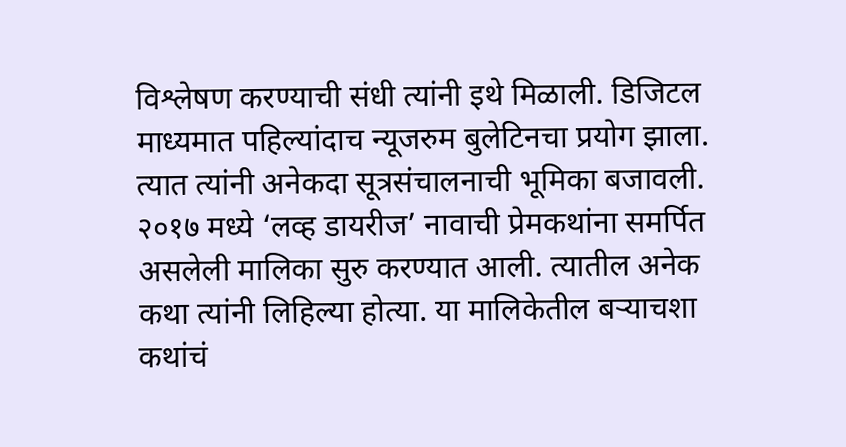विश्लेषण करण्याची संधी त्यांनी इथे मिळाली. डिजिटल माध्यमात पहिल्यांदाच न्यूजरुम बुलेटिनचा प्रयोग झाला. त्यात त्यांनी अनेकदा सूत्रसंचालनाची भूमिका बजावली. २०१७ मध्ये ‘लव्ह डायरीज’ नावाची प्रेमकथांना समर्पित असलेली मालिका सुरु करण्यात आली. त्यातील अनेक कथा त्यांनी लिहिल्या होत्या. या मालिकेतील बऱ्याचशा कथांचं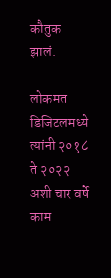कौतुक झालं.

लोकमत डिजिटलमध्ये त्यांनी २०१८ ते २०२२ अशी चार वर्षे काम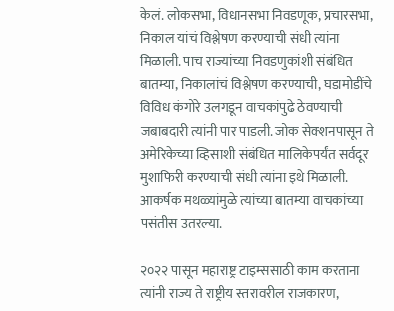केलं. लोकसभा, विधानसभा निवडणूक, प्रचारसभा, निकाल यांचं विश्लेषण करण्याची संधी त्यांना मिळाली. पाच राज्यांच्या निवडणुकांशी संबंधित बातम्या, निकालांचं विश्लेषण करण्याची, घडामोडींचे विविध कंगोरे उलगडून वाचकांपुढे ठेवण्याची जबाबदारी त्यांनी पार पाडली. जोक सेक्शनपासून ते अमेरिकेच्या व्हिसाशी संबंधित मालिकेपर्यंत सर्वदूर मुशाफिरी करण्याची संधी त्यांना इथे मिळाली. आकर्षक मथळ्यांमुळे त्यांच्या बातम्या वाचकांच्या पसंतीस उतरल्या.

२०२२ पासून महाराष्ट्र टाइम्ससाठी काम करताना त्यांनी राज्य ते राष्ट्रीय स्तरावरील राजकारण,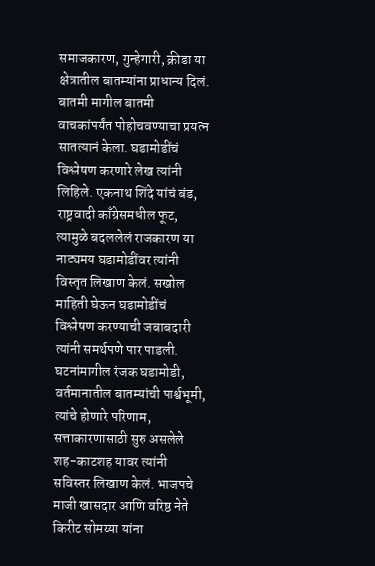समाजकारण, गुन्हेगारी, क्रीडा या क्षेत्रातील बातम्यांना प्राधान्य दिलं. बातमी मागील बातमी वाचकांपर्यंत पोहोचवण्याचा प्रयत्न सातत्यानं केला. घडामोडींचं विश्लेषण करणारे लेख त्यांनी लिहिले. एकनाथ शिंदे यांचं बंड, राष्ट्रवादी काँग्रेसमधील फूट, त्यामुळे बदललेलं राजकारण या नाट्यमय घडामोडींवर त्यांनी विस्तृत लिखाण केलं. सखोल माहिती घेऊन घडामोडींचं विश्लेषण करण्याची जबाबदारी त्यांनी समर्थपणे पार पाडली. घटनांमागील रंजक घडामोडी, वर्तमानातील बातम्यांची पार्श्वभूमी, त्यांचे होणारे परिणाम, सत्ताकारणासाठी सुरु असलेले शह-काटशह यावर त्यांनी सविस्तर लिखाण केलं. भाजपचे माजी खासदार आणि वरिष्ठ नेते किरीट सोमय्या यांना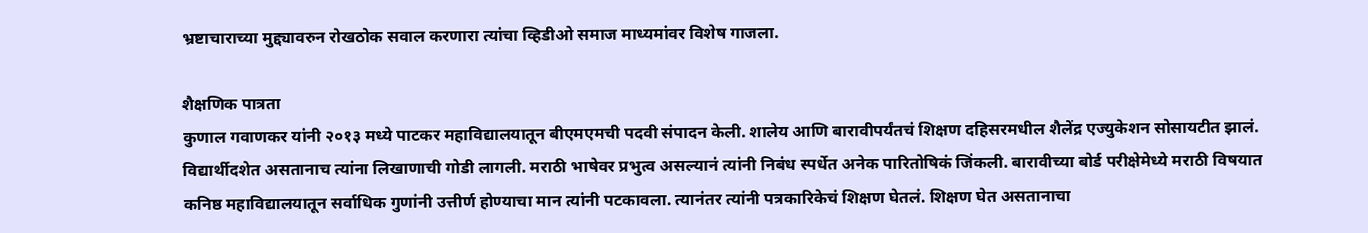भ्रष्टाचाराच्या मुद्द्यावरुन रोखठोक सवाल करणारा त्यांचा व्हिडीओ समाज माध्यमांवर विशेष गाजला.

शैक्षणिक पात्रता
कुणाल गवाणकर यांनी २०१३ मध्ये पाटकर महाविद्यालयातून बीएमएमची पदवी संपादन केली. शालेय आणि बारावीपर्यंतचं शिक्षण दहिसरमधील शैलेंद्र एज्युकेशन सोसायटीत झालं. विद्यार्थीदशेत असतानाच त्यांना लिखाणाची गोडी लागली. मराठी भाषेवर प्रभुत्व असल्यानं त्यांनी निबंध स्पर्धेत अनेक पारितोषिकं जिंकली. बारावीच्या बोर्ड परीक्षेमेध्ये मराठी विषयात कनिष्ठ महाविद्यालयातून सर्वाधिक गुणांनी उत्तीर्ण होण्याचा मान त्यांनी पटकावला. त्यानंतर त्यांनी पत्रकारिकेचं शिक्षण घेतलं. शिक्षण घेत असतानाचा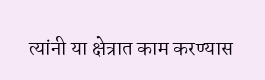त्यांनी या क्षेत्रात काम करण्यास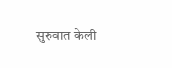सुरुवात केली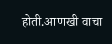होती.आणखी वाचा